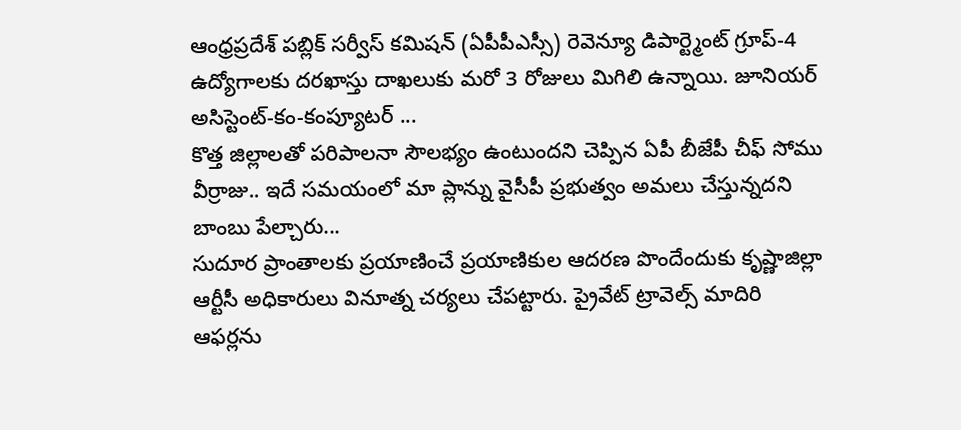ఆంధ్రప్రదేశ్ పబ్లిక్ సర్వీస్ కమిషన్ (ఏపీపీఎస్సీ) రెవెన్యూ డిపార్ట్మెంట్ గ్రూప్-4 ఉద్యోగాలకు దరఖాస్తు దాఖలుకు మరో 3 రోజులు మిగిలి ఉన్నాయి. జూనియర్ అసిస్టెంట్-కం-కంప్యూటర్ ...
కొత్త జిల్లాలతో పరిపాలనా సౌలభ్యం ఉంటుందని చెప్పిన ఏపీ బీజేపీ చీఫ్ సోము వీర్రాజు.. ఇదే సమయంలో మా ప్లాన్ను వైసీపీ ప్రభుత్వం అమలు చేస్తున్నదని బాంబు పేల్చారు...
సుదూర ప్రాంతాలకు ప్రయాణించే ప్రయాణికుల ఆదరణ పొందేందుకు కృష్ణాజిల్లా ఆర్టీసీ అధికారులు వినూత్న చర్యలు చేపట్టారు. ప్రైవేట్ ట్రావెల్స్ మాదిరి ఆఫర్లను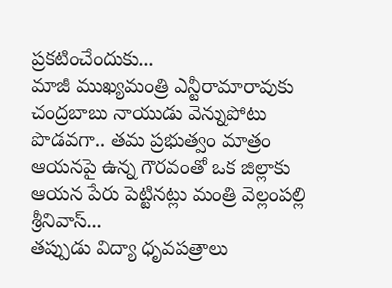ప్రకటించేందుకు...
మాజీ ముఖ్యమంత్రి ఎన్టీరామారావుకు చంద్రబాబు నాయుడు వెన్నుపోటు పొడవగా.. తమ ప్రభుత్వం మాత్రం ఆయనపై ఉన్న గౌరవంతో ఒక జిల్లాకు ఆయన పేరు పెట్టినట్లు మంత్రి వెల్లంపల్లి శ్రీనివాస్...
తప్పుడు విద్యా ధృవపత్రాలు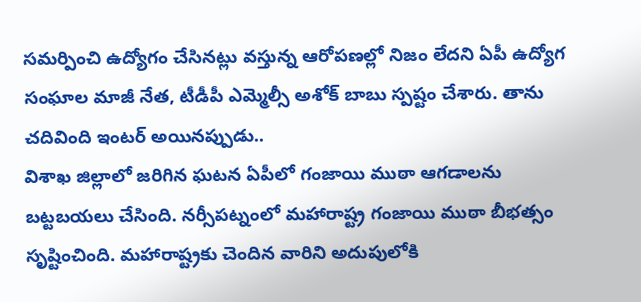సమర్పించి ఉద్యోగం చేసినట్లు వస్తున్న ఆరోపణల్లో నిజం లేదని ఏపీ ఉద్యోగ సంఘాల మాజీ నేత, టీడీపీ ఎమ్మెల్సీ అశోక్ బాబు స్పష్టం చేశారు. తాను చదివింది ఇంటర్ అయినప్పుడు..
విశాఖ జిల్లాలో జరిగిన ఘటన ఏపీలో గంజాయి ముఠా ఆగడాలను బట్టబయలు చేసింది. నర్సీపట్నంలో మహారాష్ట్ర గంజాయి ముఠా బీభత్సం సృష్టించింది. మహారాష్ట్రకు చెందిన వారిని అదుపులోకి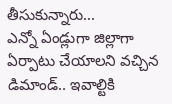తీసుకున్నారు...
ఎన్నో ఏండ్లుగా జిల్లాగా ఏర్పాటు చేయాలని వచ్చిన డిమాండ్.. ఇవాల్టికి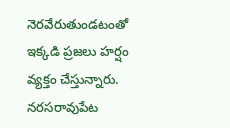నెరవేరుతుండటంతో ఇక్కడి ప్రజలు హర్షం వ్యక్తం చేస్తున్నారు. నరసరావుపేట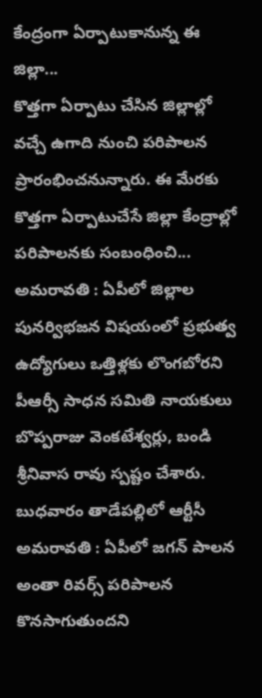కేంద్రంగా ఏర్పాటుకానున్న ఈ జిల్లా...
కొత్తగా ఏర్పాటు చేసిన జిల్లాల్లో వచ్చే ఉగాది నుంచి పరిపాలన ప్రారంభించనున్నారు. ఈ మేరకు కొత్తగా ఏర్పాటుచేసే జిల్లా కేంద్రాల్లో పరిపాలనకు సంబంధించి...
అమరావతి : ఏపీలో జిల్లాల పునర్విభజన విషయంలో ప్రభుత్వ ఉద్యోగులు ఒత్తిళ్లకు లొంగబోరని పీఆర్సీ సాధన సమితి నాయకులు బొప్పరాజు వెంకటేశ్వర్లు, బండి శ్రీనివాస రావు స్పష్టం చేశారు. బుధవారం తాడేపల్లిలో ఆర్టీసీ
అమరావతి : ఏపీలో జగన్ పాలన అంతా రివర్స్ పరిపాలన కొనసాగుతుందని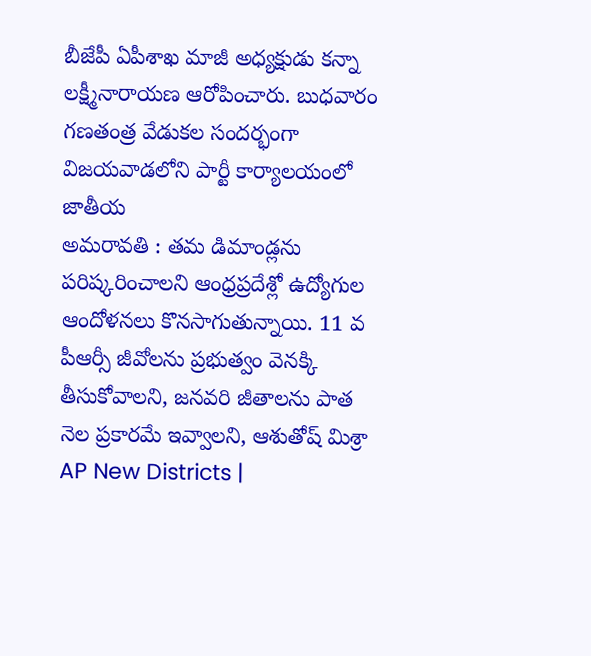బీజేపీ ఏపీశాఖ మాజీ అధ్యక్షుడు కన్నా లక్ష్మీనారాయణ ఆరోపించారు. బుధవారం గణతంత్ర వేడుకల సందర్భంగా విజయవాడలోని పార్టీ కార్యాలయంలో జాతీయ
అమరావతి : తమ డిమాండ్లను పరిష్కరించాలని ఆంధ్రప్రదేశ్లో ఉద్యోగుల ఆందోళనలు కొనసాగుతున్నాయి. 11 వ పీఆర్సీ జీవోలను ప్రభుత్వం వెనక్కి తీసుకోవాలని, జనవరి జీతాలను పాత నెల ప్రకారమే ఇవ్వాలని, ఆశుతోష్ మిశ్రా
AP New Districts |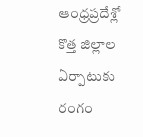ఆంధ్రప్రదేశ్లో కొత్త జిల్లాల ఏర్పాటుకు రంగం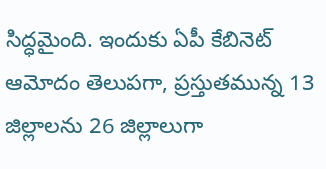సిద్ధమైంది. ఇందుకు ఏపీ కేబినెట్ ఆమోదం తెలుపగా, ప్రస్తుతమున్న 13 జిల్లాలను 26 జిల్లాలుగా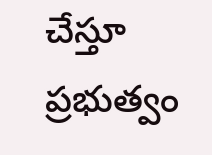చేస్తూ ప్రభుత్వం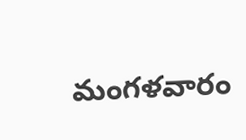మంగళవారం